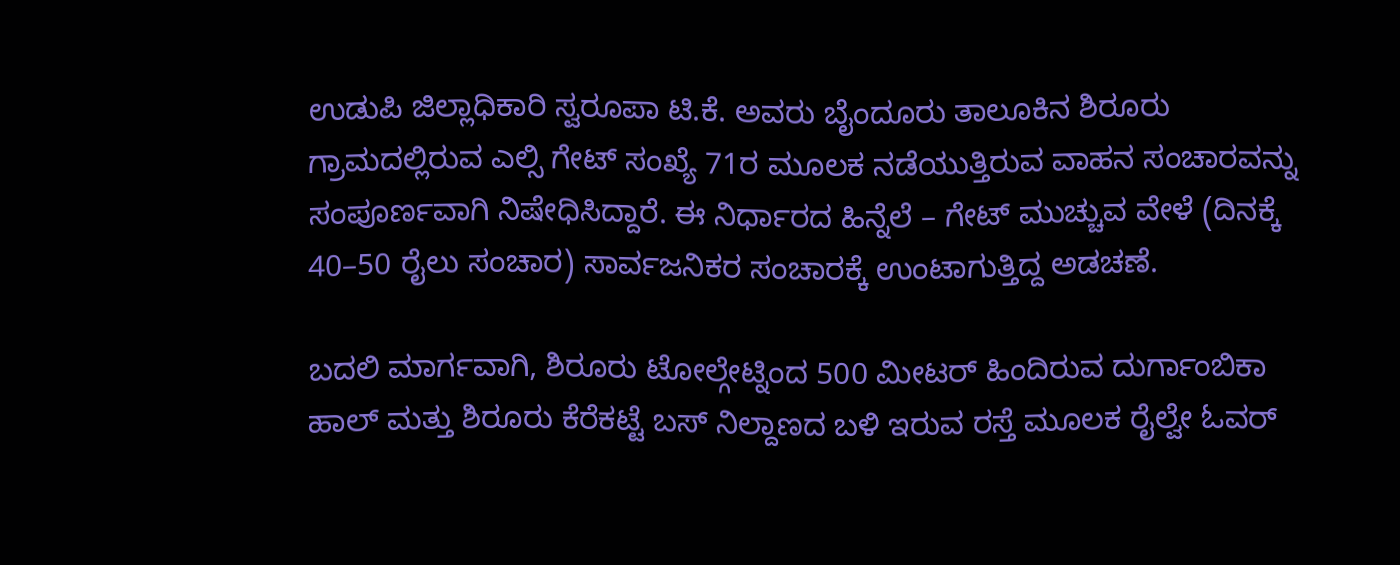ಉಡುಪಿ ಜಿಲ್ಲಾಧಿಕಾರಿ ಸ್ವರೂಪಾ ಟಿ.ಕೆ. ಅವರು ಬೈಂದೂರು ತಾಲೂಕಿನ ಶಿರೂರು ಗ್ರಾಮದಲ್ಲಿರುವ ಎಲ್ಸಿ ಗೇಟ್ ಸಂಖ್ಯೆ 71ರ ಮೂಲಕ ನಡೆಯುತ್ತಿರುವ ವಾಹನ ಸಂಚಾರವನ್ನು ಸಂಪೂರ್ಣವಾಗಿ ನಿಷೇಧಿಸಿದ್ದಾರೆ. ಈ ನಿರ್ಧಾರದ ಹಿನ್ನೆಲೆ – ಗೇಟ್ ಮುಚ್ಚುವ ವೇಳೆ (ದಿನಕ್ಕೆ 40–50 ರೈಲು ಸಂಚಾರ) ಸಾರ್ವಜನಿಕರ ಸಂಚಾರಕ್ಕೆ ಉಂಟಾಗುತ್ತಿದ್ದ ಅಡಚಣೆ.

ಬದಲಿ ಮಾರ್ಗವಾಗಿ, ಶಿರೂರು ಟೋಲ್ಗೇಟ್ನಿಂದ 500 ಮೀಟರ್ ಹಿಂದಿರುವ ದುರ್ಗಾಂಬಿಕಾ ಹಾಲ್ ಮತ್ತು ಶಿರೂರು ಕೆರೆಕಟ್ಟೆ ಬಸ್ ನಿಲ್ದಾಣದ ಬಳಿ ಇರುವ ರಸ್ತೆ ಮೂಲಕ ರೈಲ್ವೇ ಓವರ್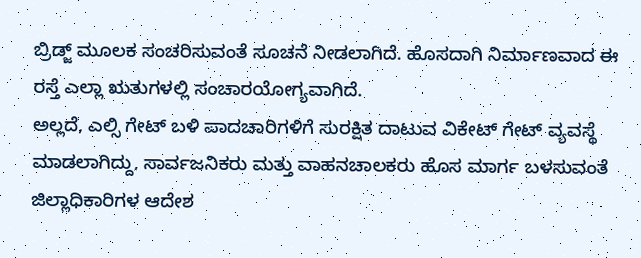ಬ್ರಿಡ್ಜ್ ಮೂಲಕ ಸಂಚರಿಸುವಂತೆ ಸೂಚನೆ ನೀಡಲಾಗಿದೆ. ಹೊಸದಾಗಿ ನಿರ್ಮಾಣವಾದ ಈ ರಸ್ತೆ ಎಲ್ಲಾ ಋತುಗಳಲ್ಲಿ ಸಂಚಾರಯೋಗ್ಯವಾಗಿದೆ.
ಅಲ್ಲದೆ, ಎಲ್ಸಿ ಗೇಟ್ ಬಳಿ ಪಾದಚಾರಿಗಳಿಗೆ ಸುರಕ್ಷಿತ ದಾಟುವ ವಿಕೇಟ್ ಗೇಟ್ ವ್ಯವಸ್ಥೆ ಮಾಡಲಾಗಿದ್ದು, ಸಾರ್ವಜನಿಕರು ಮತ್ತು ವಾಹನಚಾಲಕರು ಹೊಸ ಮಾರ್ಗ ಬಳಸುವಂತೆ ಜಿಲ್ಲಾಧಿಕಾರಿಗಳ ಆದೇಶ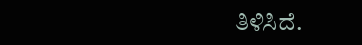ತಿಳಿಸಿದೆ.